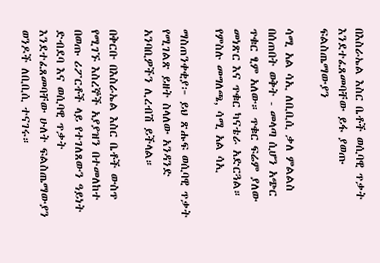በእስራኤል እስር ቤቶች ወሲባዊ ጥቃት እንደተፈጸመባቸው ይፋ ያወጡ ፍልስጤማውያን

ሳሚ አል ሳኢ ለቢቢሲ ቃለ ምልልስ በሰጠበት ወቅት - መላጣ ሲሆን አጭር ጥቁር ፂም አለው። ጥቁር ፍሬም ያለው መነጽር እና ጥቁር ካናቴራ አድርጓል።
የምስሉ መግለጫ, ሳሚ አል ሳኢ

ማስጠንቀቂያ፦ ይህ ጽሑፍ ወሲባዊ ጥቃት የሚገልጽ ይዘት ስላለው አንዳንድ አንባቢዎችን ሊረብሽ ይችላል።

በቅርቡ በእስራኤል እስር ቤቶች ውስጥ የሚገኙ እስረኞች አያያዝን በተመለከተ በወጡ ሪፖርቶች ላይ የተገለጸውን ዓይነት ድብደባ እና ወሲባዊ ጥቃት እንደተፈጸመባቸው ሁለት ፍልስጤማውያን ወንዶች ለቢቢሲ ተናገሩ።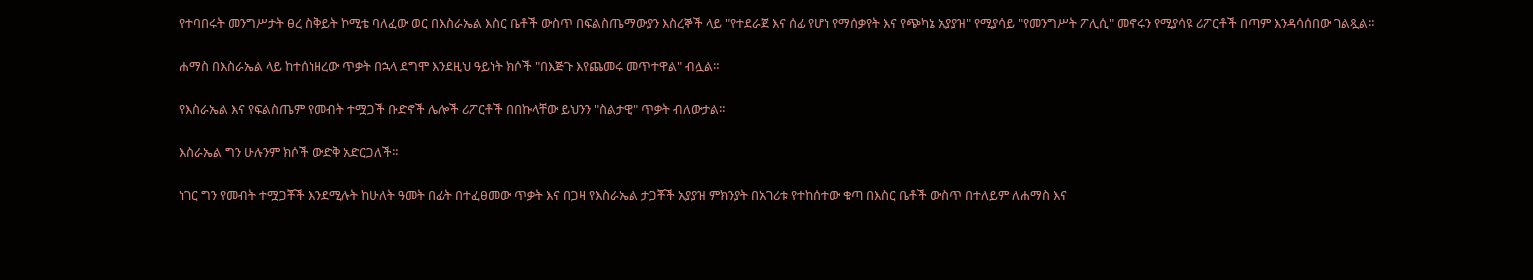የተባበሩት መንግሥታት ፀረ ስቅይት ኮሚቴ ባለፈው ወር በእስራኤል እስር ቤቶች ውስጥ በፍልስጤማውያን እስረኞች ላይ "የተደራጀ እና ሰፊ የሆነ የማሰቃየት እና የጭካኔ አያያዝ" የሚያሳይ "የመንግሥት ፖሊሲ" መኖሩን የሚያሳዩ ሪፖርቶች በጣም እንዳሳሰበው ገልጿል።

ሐማስ በእስራኤል ላይ ከተሰነዘረው ጥቃት በኋላ ደግሞ እንደዚህ ዓይነት ክሶች "በእጅጉ እየጨመሩ መጥተዋል" ብሏል።

የእስራኤል እና የፍልስጤም የመብት ተሟጋች ቡድኖች ሌሎች ሪፖርቶች በበኩላቸው ይህንን "ስልታዊ" ጥቃት ብለውታል።

እስራኤል ግን ሁሉንም ክሶች ውድቅ አድርጋለች።

ነገር ግን የመብት ተሟጋቾች እንደሚሉት ከሁለት ዓመት በፊት በተፈፀመው ጥቃት እና በጋዛ የእስራኤል ታጋቾች አያያዝ ምክንያት በአገሪቱ የተከሰተው ቁጣ በእስር ቤቶች ውስጥ በተለይም ለሐማስ እና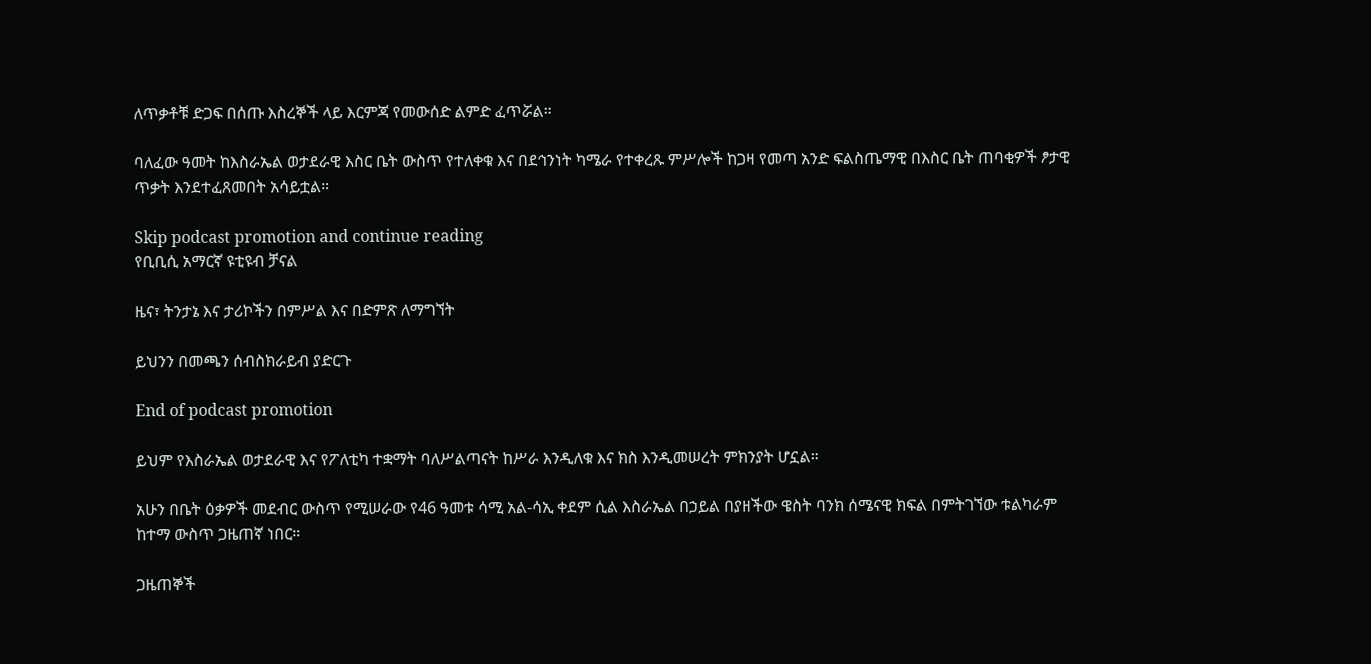ለጥቃቶቹ ድጋፍ በሰጡ እስረኞች ላይ እርምጃ የመውሰድ ልምድ ፈጥሯል።

ባለፈው ዓመት ከእስራኤል ወታደራዊ እስር ቤት ውስጥ የተለቀቁ እና በደኅንነት ካሜራ የተቀረጹ ምሥሎች ከጋዛ የመጣ አንድ ፍልስጤማዊ በእስር ቤት ጠባቂዎች ፆታዊ ጥቃት እንደተፈጸመበት አሳይቷል።

Skip podcast promotion and continue reading
የቢቢሲ አማርኛ ዩቲዩብ ቻናል

ዜና፣ ትንታኔ እና ታሪኮችን በምሥል እና በድምጽ ለማግኘት

ይህንን በመጫን ሰብስክራይብ ያድርጉ

End of podcast promotion

ይህም የእስራኤል ወታደራዊ እና የፖለቲካ ተቋማት ባለሥልጣናት ከሥራ እንዲለቁ እና ክስ እንዲመሠረት ምክንያት ሆኗል።

አሁን በቤት ዕቃዎች መደብር ውስጥ የሚሠራው የ46 ዓመቱ ሳሚ አል-ሳኢ ቀደም ሲል እስራኤል በኃይል በያዘችው ዌስት ባንክ ሰሜናዊ ክፍል በምትገኘው ቱልካራም ከተማ ውስጥ ጋዜጠኛ ነበር።

ጋዜጠኞች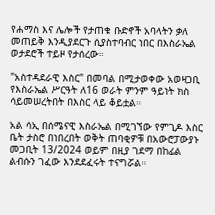የሐማስ እና ሌሎች የታጠቁ ቡድኖች አባላትን ቃለ መጠይቅ እንዲያደርጉ ሲያስተባብር ነበር በእስራኤል ወታደሮች ተይዞ የታሰረው።

"አስተዳደራዊ እስር" በመባል በሚታወቀው አወዛጋቢ የእስራኤል ሥርዓት ለ16 ወራት ምንም ዓይነት ክስ ሳይመሠረትበት በእስር ላይ ቆይቷል።

አል ሳኢ በሰሜናዊ እስራኤል በሚገኘው የምጊዶ እስር ቤት ታስሮ በነበረበት ወቅት ጠባቂዎቹ በአውሮፓውያኑ መጋቢት 13/2024 ወይም በዚያ ገደማ በከፊል ልብሱን ገፈው እንደደፈሩት ተናግሯል።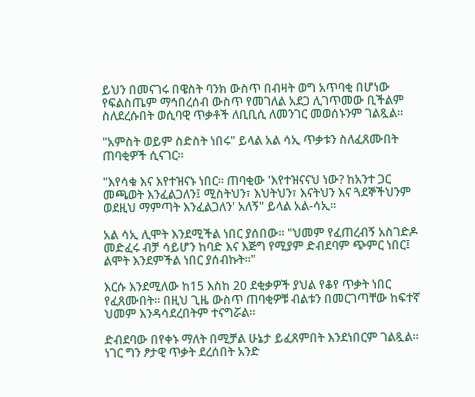ይህን በመናገሩ በዌስት ባንክ ውስጥ በብዛት ወግ አጥባቂ በሆነው የፍልስጤም ማኅበረሰብ ውስጥ የመገለል አደጋ ሊገጥመው ቢችልም ስለደረሱበት ወሲባዊ ጥቃቶች ለቢቢሲ ለመንገር መወሰኑንም ገልጿል።

"አምስት ወይም ስድስት ነበሩ" ይላል አል ሳኢ ጥቃቱን ስለፈጸሙበት ጠባቂዎች ሲናገር።

"እየሳቁ እና እየተዝናኑ ነበር። ጠባቂው 'እየተዝናናህ ነው? ከአንተ ጋር መጫወት እንፈልጋለን፤ ሚስትህን፣ እህትህን፣ እናትህን እና ጓደኞችህንም ወደዚህ ማምጣት እንፈልጋለን' አለኝ" ይላል አል-ሳኢ።

አል ሳኢ ሊሞት እንደሚችል ነበር ያሰበው። "ህመም የፈጠረብኝ አስገድዶ መድፈሩ ብቻ ሳይሆን ከባድ እና እጅግ የሚያም ድብደባም ጭምር ነበር፤ ልሞት እንደምችል ነበር ያሰብኩት።"

እርሱ እንደሚለው ከ15 እስከ 20 ደቂቃዎች ያህል የቆየ ጥቃት ነበር የፈጸሙበት። በዚህ ጊዜ ውስጥ ጠባቂዎቹ ብልቱን በመርገጣቸው ከፍተኛ ህመም እንዳሳደረበትም ተናግሯል።

ድብደባው በየቀኑ ማለት በሚቻል ሁኔታ ይፈጸምበት እንደነበርም ገልጿል። ነገር ግን ፆታዊ ጥቃት ደረሰበት አንድ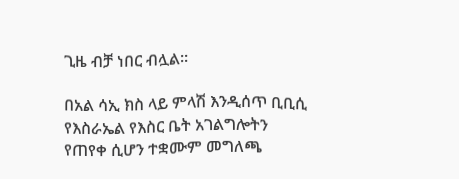ጊዜ ብቻ ነበር ብሏል።

በአል ሳኢ ክስ ላይ ምላሽ እንዲሰጥ ቢቢሲ የእስራኤል የእስር ቤት አገልግሎትን የጠየቀ ሲሆን ተቋሙም መግለጫ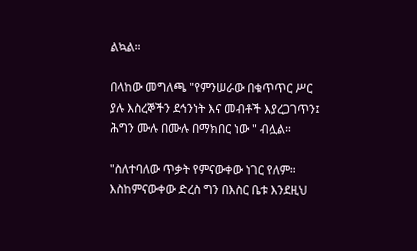ልኳል።

በላከው መግለጫ "የምንሠራው በቁጥጥር ሥር ያሉ እስረኞችን ደኅንነት እና መብቶች እያረጋገጥን፤ ሕግን ሙሉ በሙሉ በማክበር ነው " ብሏል።

"ስለተባለው ጥቃት የምናውቀው ነገር የለም። እስከምናውቀው ድረስ ግን በእስር ቤቱ እንደዚህ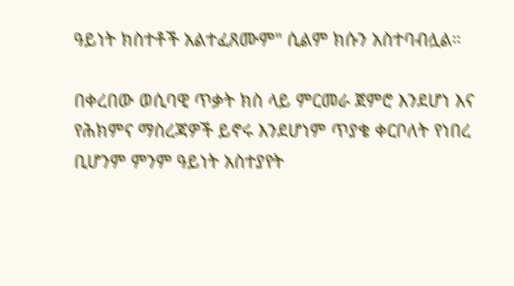ዓይነት ክስተቶች አልተፈጸሙም" ሲልም ክሱን አስተባብሏል።

በቀረበው ወሲባዊ ጥቃት ክስ ላይ ምርመራ ጀምሮ እንደሆነ እና የሕክምና ማስረጃዎች ይኖሩ እንደሆነም ጥያቄ ቀርቦለት የነበረ ቢሆንም ምንም ዓይነት አስተያየት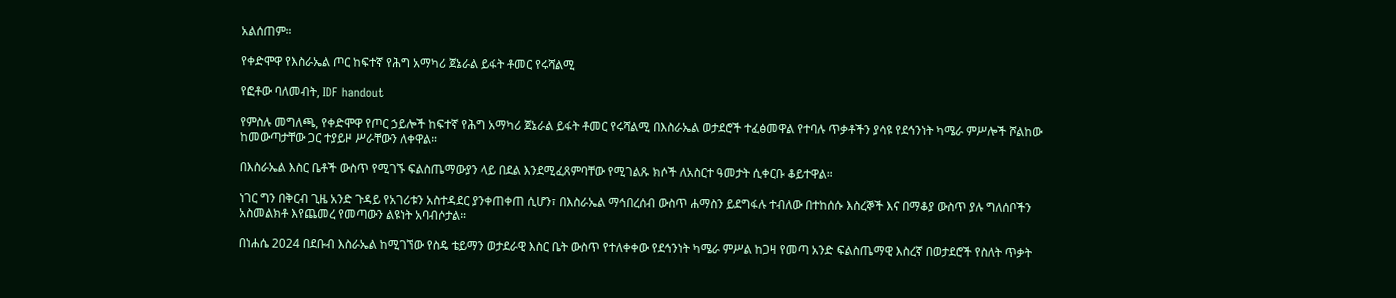አልሰጠም።

የቀድሞዋ የእስራኤል ጦር ከፍተኛ የሕግ አማካሪ ጀኔራል ይፋት ቶመር የሩሻልሚ

የፎቶው ባለመብት, IDF handout

የምስሉ መግለጫ, የቀድሞዋ የጦር ኃይሎች ከፍተኛ የሕግ አማካሪ ጀኔራል ይፋት ቶመር የሩሻልሚ በእስራኤል ወታደሮች ተፈፅመዋል የተባሉ ጥቃቶችን ያሳዩ የደኅንነት ካሜራ ምሥሎች ሾልከው ከመውጣታቸው ጋር ተያይዞ ሥራቸውን ለቀዋል።

በእስራኤል እስር ቤቶች ውስጥ የሚገኙ ፍልስጤማውያን ላይ በደል እንደሚፈጸምባቸው የሚገልጹ ክሶች ለአስርተ ዓመታት ሲቀርቡ ቆይተዋል።

ነገር ግን በቅርብ ጊዜ አንድ ጉዳይ የአገሪቱን አስተዳደር ያንቀጠቀጠ ሲሆን፣ በእስራኤል ማኅበረሰብ ውስጥ ሐማስን ይደግፋሉ ተብለው በተከሰሱ እስረኞች እና በማቆያ ውስጥ ያሉ ግለሰቦችን አስመልክቶ እየጨመረ የመጣውን ልዩነት አባብሶታል።

በነሐሴ 2024 በደቡብ እስራኤል ከሚገኘው የስዴ ቴይማን ወታደራዊ እስር ቤት ውስጥ የተለቀቀው የደኅንነት ካሜራ ምሥል ከጋዛ የመጣ አንድ ፍልስጤማዊ እስረኛ በወታደሮች የስለት ጥቃት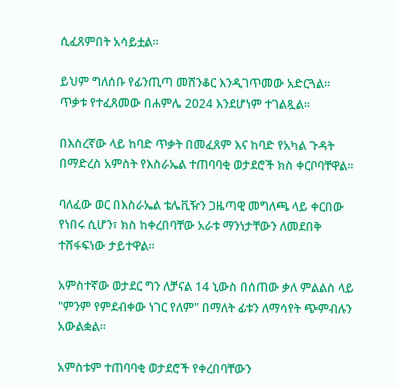ሲፈጸምበት አሳይቷል።

ይህም ግለሰቡ የፊንጢጣ መሸንቆር እንዲገጥመው አድርጓል። ጥቃቱ የተፈጸመው በሐምሌ 2024 እንደሆነም ተገልጿል።

በእስረኛው ላይ ከባድ ጥቃት በመፈጸም እና ከባድ የአካል ጉዳት በማድረስ አምስት የእስራኤል ተጠባባቂ ወታደሮች ክስ ቀርቦባቸዋል።

ባለፈው ወር በእስራኤል ቴሌቪዥን ጋዜጣዊ መግለጫ ላይ ቀርበው የነበሩ ሲሆን፣ ክስ ከቀረበባቸው አራቱ ማንነታቸውን ለመደበቅ ተሸፋፍነው ታይተዋል።

አምስተኛው ወታደር ግን ለቻናል 14 ኒውስ በሰጠው ቃለ ምልልስ ላይ "ምንም የምደብቀው ነገር የለም" በማለት ፊቱን ለማሳየት ጭምብሉን አውልቋል።

አምስቱም ተጠባባቂ ወታደሮች የቀረበባቸውን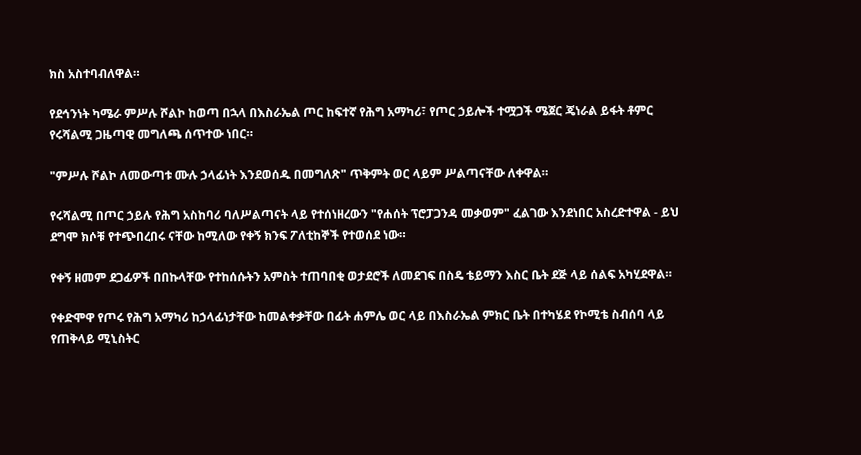ክስ አስተባብለዋል።

የደኅንነት ካሜራ ምሥሉ ሾልኮ ከወጣ በኋላ በእስራኤል ጦር ከፍተኛ የሕግ አማካሪ፣ የጦር ኃይሎች ተሟጋች ሜጀር ጄነራል ይፋት ቶምር የሩሻልሚ ጋዜጣዊ መግለጫ ሰጥተው ነበር።

"ምሥሉ ሾልኮ ለመውጣቱ ሙሉ ኃላፊነት እንደወሰዱ በመግለጽ" ጥቅምት ወር ላይም ሥልጣናቸው ለቀዋል።

የሩሻልሚ በጦር ኃይሉ የሕግ አስከባሪ ባለሥልጣናት ላይ የተሰነዘረውን "የሐሰት ፕሮፓጋንዳ መቃወም" ፈልገው እንደነበር አስረድተዋል - ይህ ደግሞ ክሶቹ የተጭበረበሩ ናቸው ከሚለው የቀኝ ክንፍ ፖለቲከኞች የተወሰደ ነው።

የቀኝ ዘመም ደጋፊዎች በበኩላቸው የተከሰሱትን አምስት ተጠባበቂ ወታደሮች ለመደገፍ በስዴ ቴይማን እስር ቤት ደጅ ላይ ሰልፍ አካሂደዋል።

የቀድሞዋ የጦሩ የሕግ አማካሪ ከኃላፊነታቸው ከመልቀቃቸው በፊት ሐምሌ ወር ላይ በእስራኤል ምክር ቤት በተካሄደ የኮሚቴ ስብሰባ ላይ የጠቅላይ ሚኒስትር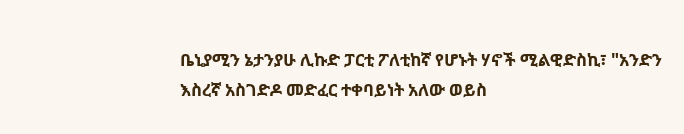ቤኒያሚን ኔታንያሁ ሊኩድ ፓርቲ ፖለቲከኛ የሆኑት ሃኖች ሚልዊድስኪ፣ "አንድን እስረኛ አስገድዶ መድፈር ተቀባይነት አለው ወይስ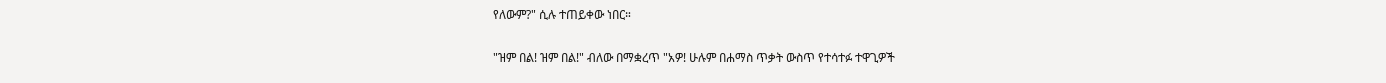የለውም?" ሲሉ ተጠይቀው ነበር።

"ዝም በል! ዝም በል!" ብለው በማቋረጥ "አዎ! ሁሉም በሐማስ ጥቃት ውስጥ የተሳተፉ ተዋጊዎች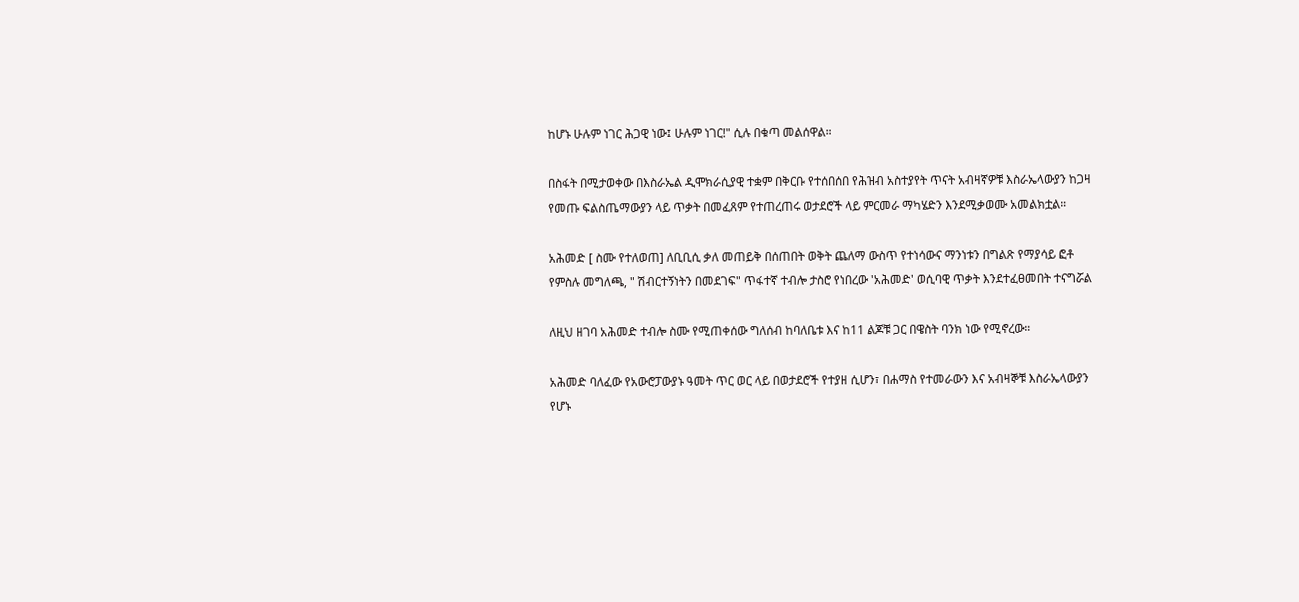ከሆኑ ሁሉም ነገር ሕጋዊ ነው፤ ሁሉም ነገር!" ሲሉ በቁጣ መልሰዋል።

በስፋት በሚታወቀው በእስራኤል ዲሞክራሲያዊ ተቋም በቅርቡ የተሰበሰበ የሕዝብ አስተያየት ጥናት አብዛኛዎቹ እስራኤላውያን ከጋዛ የመጡ ፍልስጤማውያን ላይ ጥቃት በመፈጸም የተጠረጠሩ ወታደሮች ላይ ምርመራ ማካሄድን እንደሚቃወሙ አመልክቷል።

አሕመድ [ ስሙ የተለወጠ] ለቢቢሲ ቃለ መጠይቅ በሰጠበት ወቅት ጨለማ ውስጥ የተነሳውና ማንነቱን በግልጽ የማያሳይ ፎቶ
የምስሉ መግለጫ, " ሽብርተኝነትን በመደገፍ" ጥፋተኛ ተብሎ ታስሮ የነበረው 'አሕመድ' ወሲባዊ ጥቃት እንደተፈፀመበት ተናግሯል

ለዚህ ዘገባ አሕመድ ተብሎ ስሙ የሚጠቀሰው ግለሰብ ከባለቤቱ እና ከ11 ልጆቹ ጋር በዌስት ባንክ ነው የሚኖረው።

አሕመድ ባለፈው የአውሮፓውያኑ ዓመት ጥር ወር ላይ በወታደሮች የተያዘ ሲሆን፣ በሐማስ የተመራውን እና አብዛኞቹ እስራኤላውያን የሆኑ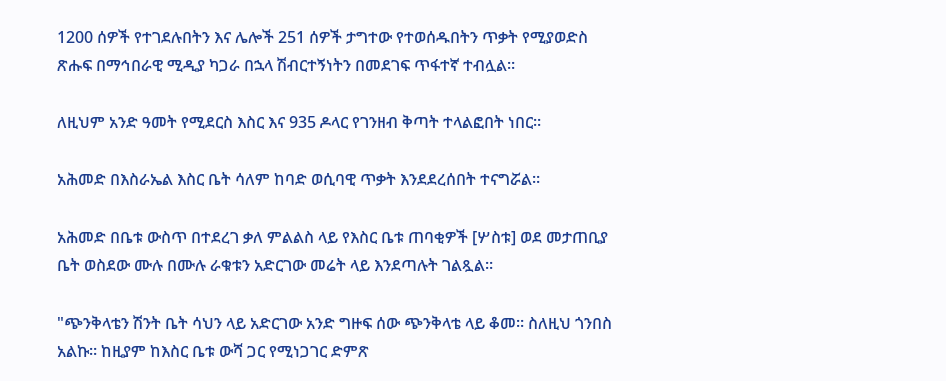1200 ሰዎች የተገደሉበትን እና ሌሎች 251 ሰዎች ታግተው የተወሰዱበትን ጥቃት የሚያወድስ ጽሑፍ በማኅበራዊ ሚዲያ ካጋራ በኋላ ሽብርተኝነትን በመደገፍ ጥፋተኛ ተብሏል።

ለዚህም አንድ ዓመት የሚደርስ እስር እና 935 ዶላር የገንዘብ ቅጣት ተላልፎበት ነበር።

አሕመድ በእስራኤል እስር ቤት ሳለም ከባድ ወሲባዊ ጥቃት እንደደረሰበት ተናግሯል።

አሕመድ በቤቱ ውስጥ በተደረገ ቃለ ምልልስ ላይ የእስር ቤቱ ጠባቂዎች [ሦስቱ] ወደ መታጠቢያ ቤት ወስደው ሙሉ በሙሉ ራቁቱን አድርገው መሬት ላይ እንደጣሉት ገልጿል።

"ጭንቅላቴን ሽንት ቤት ሳህን ላይ አድርገው አንድ ግዙፍ ሰው ጭንቅላቴ ላይ ቆመ። ስለዚህ ጎንበስ አልኩ። ከዚያም ከእስር ቤቱ ውሻ ጋር የሚነጋገር ድምጽ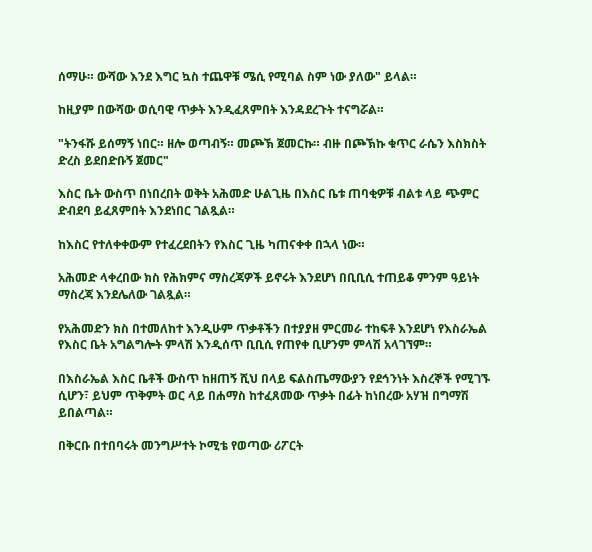ሰማሁ። ውሻው እንደ እግር ኳስ ተጨዋቹ ሜሲ የሚባል ስም ነው ያለው" ይላል።

ከዚያም በውሻው ወሲባዊ ጥቃት እንዲፈጸምበት እንዳደረጉት ተናግሯል።

"ትንፋሹ ይሰማኝ ነበር። ዘሎ ወጣብኝ። መጮኽ ጀመርኩ። ብዙ በጮኽኩ ቁጥር ራሴን እስክስት ድረስ ይደበድቡኝ ጀመር"

እስር ቤት ውስጥ በነበረበት ወቅት አሕመድ ሁልጊዜ በእስር ቤቱ ጠባቂዎቹ ብልቱ ላይ ጭምር ድብደባ ይፈጸምበት እንደነበር ገልጿል።

ከእስር የተለቀቀውም የተፈረደበትን የእስር ጊዜ ካጠናቀቀ በኋላ ነው።

አሕመድ ላቀረበው ክስ የሕክምና ማስረጃዎች ይኖሩት እንደሆነ በቢቢሲ ተጠይቆ ምንም ዓይነት ማስረጃ እንደሌለው ገልጿል።

የአሕመድን ክስ በተመለከተ እንዲሁም ጥቃቶችን በተያያዘ ምርመራ ተከፍቶ እንደሆነ የእስራኤል የእስር ቤት አግልግሎት ምላሽ እንዲሰጥ ቢቢሲ የጠየቀ ቢሆንም ምላሽ አላገኘም።

በእስራኤል እስር ቤቶች ውስጥ ከዘጠኝ ሺህ በላይ ፍልስጤማውያን የደኅንነት እስረኞች የሚገኙ ሲሆን፣ ይህም ጥቅምት ወር ላይ በሐማስ ከተፈጸመው ጥቃት በፊት ከነበረው አሃዝ በግማሽ ይበልጣል።

በቅርቡ በተበባሩት መንግሥተት ኮሚቴ የወጣው ሪፖርት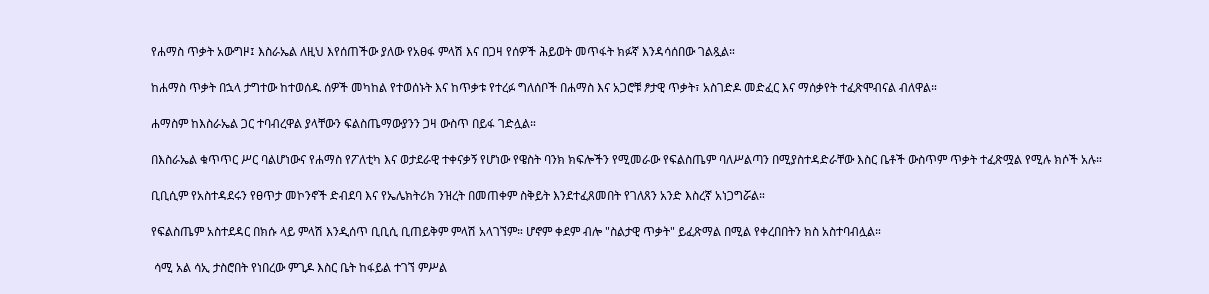የሐማስ ጥቃት አውግዞ፤ እስራኤል ለዚህ እየሰጠችው ያለው የአፀፋ ምላሽ እና በጋዛ የሰዎች ሕይወት መጥፋት ክፉኛ እንዳሳሰበው ገልጿል።

ከሐማስ ጥቃት በኋላ ታግተው ከተወሰዱ ሰዎች መካከል የተወሰኑት እና ከጥቃቱ የተረፉ ግለሰቦች በሐማስ እና አጋሮቹ ፆታዊ ጥቃት፣ አስገድዶ መድፈር እና ማሰቃየት ተፈጽሞብናል ብለዋል።

ሐማስም ከእስራኤል ጋር ተባብረዋል ያላቸውን ፍልስጤማውያንን ጋዛ ውስጥ በይፋ ገድሏል።

በእስራኤል ቁጥጥር ሥር ባልሆነውና የሐማስ የፖለቲካ እና ወታደራዊ ተቀናቃኝ የሆነው የዌስት ባንክ ክፍሎችን የሚመራው የፍልስጤም ባለሥልጣን በሚያስተዳድራቸው እስር ቤቶች ውስጥም ጥቃት ተፈጽሟል የሚሉ ክሶች አሉ።

ቢቢሲም የአስተዳደሩን የፀጥታ መኮንኖች ድብደባ እና የኤሌክትሪክ ንዝረት በመጠቀም ስቅይት እንደተፈጸመበት የገለጸን አንድ እስረኛ አነጋግሯል።

የፍልስጤም አስተደዳር በክሱ ላይ ምላሽ እንዲሰጥ ቢቢሲ ቢጠይቅም ምላሽ አላገኘም። ሆኖም ቀደም ብሎ "ስልታዊ ጥቃት" ይፈጽማል በሚል የቀረበበትን ክስ አስተባብሏል።

 ሳሚ አል ሳኢ ታስሮበት የነበረው ምጊዶ እስር ቤት ከፋይል ተገኘ ምሥል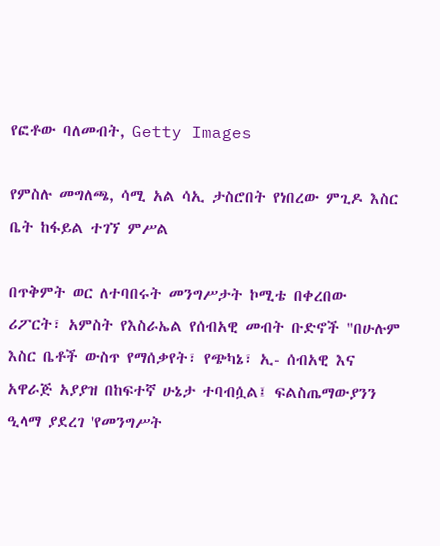የፎቶው ባለመብት, Getty Images

የምስሉ መግለጫ, ሳሚ አል ሳኢ ታስሮበት የነበረው ምጊዶ እስር ቤት ከፋይል ተገኘ ምሥል

በጥቅምት ወር ለተባበሩት መንግሥታት ኮሚቴ በቀረበው ሪፖርት፣ አምስት የእስራኤል የሰብአዊ መብት ቡድኖች "በሁሉም እስር ቤቶች ውስጥ የማሰቃየት፣ የጭካኔ፣ ኢ- ሰብአዊ እና አዋራጅ አያያዝ በከፍተኛ ሁኔታ ተባብሷል፤ ፍልስጤማውያንን ዒላማ ያደረገ 'የመንግሥት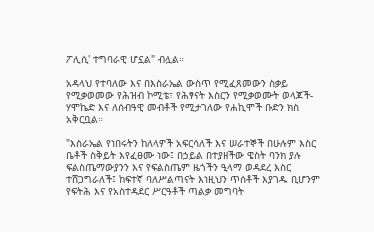ፖሊሲ' ተግባራዊ ሆኗል" ብሏል።

አዳላህ የተባለው እና በእስራኤል ውስጥ የሚፈጸመውን ስቃይ የሚቃወመው የሕዝብ ኮሚቴ፣ የሕፃናት እስርን የሚቃወሙት ወላጆች- ሃሞኬድ እና ለሰብዓዊ መብቶች የሚታገለው የሐኪሞች ቡድን ክስ አቅርቧል።

"እስራኤል የነበሩትን ከለላዎች አፍርሳለች እና ሠራተኞች በሁሉም እስር ቤቶች ስቅይት እየፈፀሙ ነው፤ በኃይል በተያዘችው ዌስት ባንክ ያሉ ፍልስጤማውያንን እና የፍልስጤም ዜጎችን ዒላማ ወዳደረ እስር ተሸጋግራለች፤ ከፍተኛ ባለሥልጣናት እነዚህን ጥሰቶች እያገዱ ቢሆንም የፍትሕ እና የአስተዳደር ሥርዓቶች ጣልቃ መግባት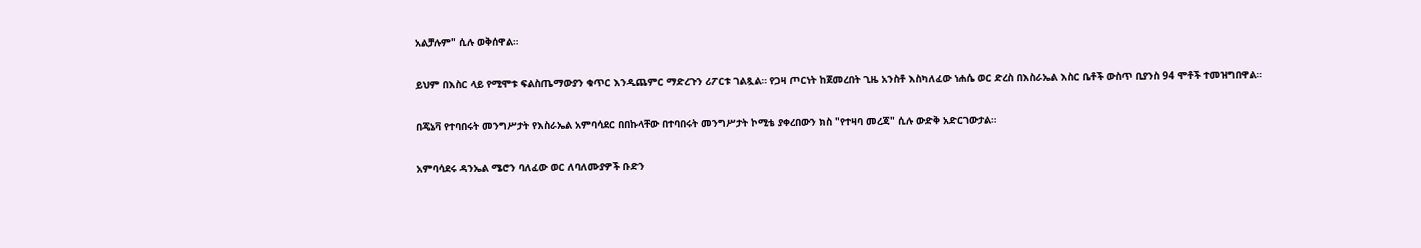አልቻሉም" ሲሉ ወቅሰዋል።

ይህም በእስር ላይ የሚሞቱ ፍልስጤማውያን ቁጥር እንዲጨምር ማድረጉን ሪፖርቱ ገልጿል። የጋዛ ጦርነት ከጀመረበት ጊዜ አንስቶ እስካለፈው ነሐሴ ወር ድረስ በእስራኤል እስር ቤቶች ውስጥ ቢያንስ 94 ሞቶች ተመዝግበዋል።

በጄኔቫ የተባበሩት መንግሥታት የእስራኤል አምባሳደር በበኩላቸው በተባበሩት መንግሥታት ኮሚቴ ያቀረበውን ክስ "የተዛባ መረጃ" ሲሉ ውድቅ አድርገውታል።

አምባሳደሩ ዳንኤል ሜሮን ባለፈው ወር ለባለሙያዎች ቡድን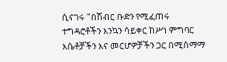ሲናገሩ "በሽብር ቡድን የሚፈጠሩ ተግዳሮቶችን እንኳን ሳይቀር ከሥነ ምግባር እሴቶቻችን እና መርሆዎቻችን ጋር በሚስማማ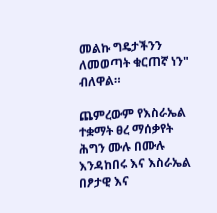መልኩ ግዴታችንን ለመወጣት ቁርጠኛ ነን" ብለዋል።

ጨምረውም የእስራኤል ተቋማት ፀረ ማሰቃየት ሕግን ሙሉ በሙሉ እንዳከበሩ እና እስራኤል በፆታዊ እና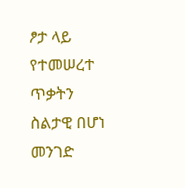ፆታ ላይ የተመሠረተ ጥቃትን ስልታዊ በሆነ መንገድ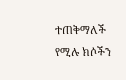ተጠቅማለች የሚሉ ክሶችን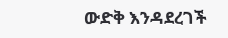ውድቅ እንዳደረገች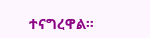ተናግረዋል።